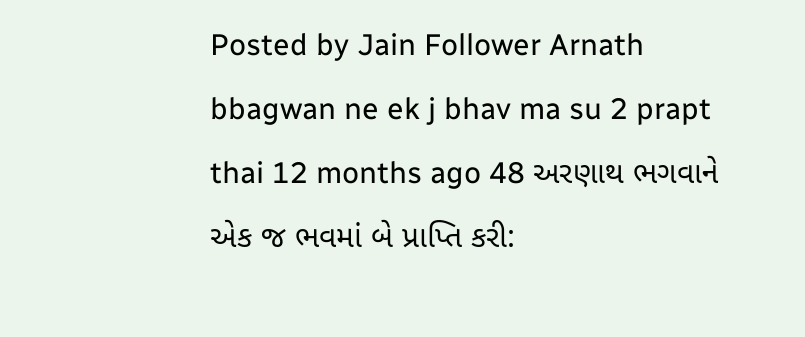Posted by Jain Follower Arnath bbagwan ne ek j bhav ma su 2 prapt thai 12 months ago 48 અરણાથ ભગવાને એક જ ભવમાં બે પ્રાપ્તિ કરી: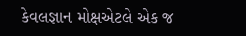કેવલજ્ઞાન મોક્ષએટલે એક જ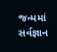જન્મમાં સર્વજ્ઞાન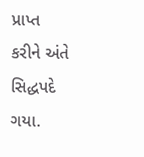પ્રાપ્ત કરીને અંતે સિદ્ધપદે ગયા.